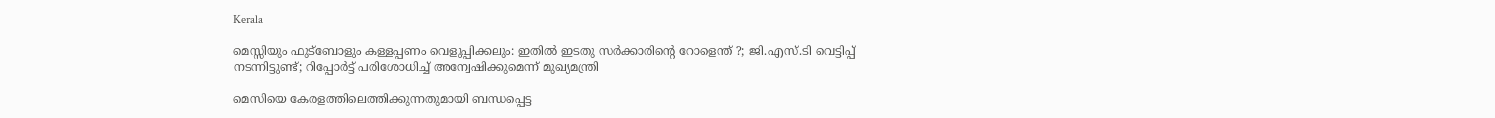Kerala

മെസ്സിയും ഫുട്‌ബോളും കള്ളപ്പണം വെളുപ്പിക്കലും: ഇതില്‍ ഇടതു സര്‍ക്കാരിന്റെ റോളെന്ത് ?; ജി.എസ്.ടി വെട്ടിപ്പ് നടന്നിട്ടുണ്ട്; റിപ്പോര്‍ട്ട് പരിശോധിച്ച് അന്വേഷിക്കുമെന്ന് മുഖ്യമന്ത്രി

മെസിയെ കേരളത്തിലെത്തിക്കുന്നതുമായി ബന്ധപ്പെട്ട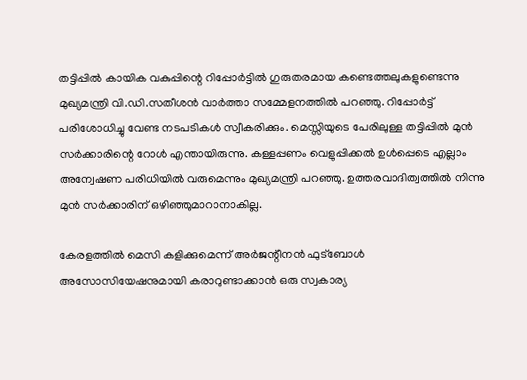തട്ടിപ്പില്‍ കായിക വകുപ്പിന്റെ റിപ്പോര്‍ട്ടില്‍ ഗുരുതരമായ കണ്ടെത്തലുകളുണ്ടെന്നു മുഖ്യമന്ത്രി വി.ഡി.സതീശന്‍ വാര്‍ത്താ സമ്മേളനത്തില്‍ പറഞ്ഞു. റിപ്പോര്‍ട്ട് പരിശോധിച്ചു വേണ്ട നടപടികള്‍ സ്വീകരിക്കും. മെസ്സിയുടെ പേരിലുള്ള തട്ടിപ്പില്‍ മുന്‍ സര്‍ക്കാരിന്റെ റോള്‍ എന്തായിരുന്നു. കള്ളപ്പണം വെളുപ്പിക്കല്‍ ഉള്‍പ്പെടെ എല്ലാം അന്വേഷണ പരിധിയില്‍ വരുമെന്നും മുഖ്യമന്ത്രി പറഞ്ഞു. ഉത്തരവാദിത്വത്തില്‍ നിന്നു മുന്‍ സര്‍ക്കാരിന് ഒഴിഞ്ഞുമാറാനാകില്ല.

കേരളത്തില്‍ മെസി കളിക്കുമെന്ന് അര്‍ജന്റീനന്‍ ഫുട്‌ബോള്‍ അസോസിയേഷനുമായി കരാറുണ്ടാക്കാന്‍ ഒരു സ്വകാര്യ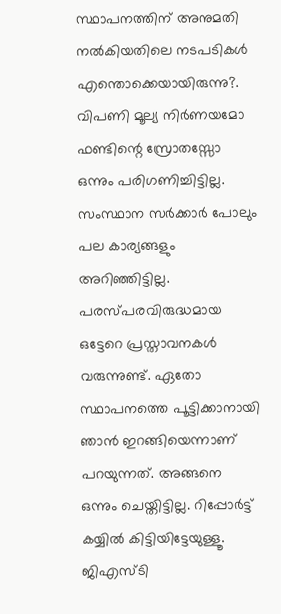സ്ഥാപനത്തിന് അനുമതി നല്‍കിയതിലെ നടപടികള്‍ എന്തൊക്കെയായിരുന്നു?. വിപണി മൂല്യ നിര്‍ണയമോ ഫണ്ടിന്റെ സ്രോതസ്സോ ഒന്നും പരിഗണിച്ചിട്ടില്ല. സംസ്ഥാന സര്‍ക്കാര്‍ പോലും പല കാര്യങ്ങളും അറിഞ്ഞിട്ടില്ല. പരസ്പരവിരുദ്ധമായ ഒട്ടേറെ പ്രസ്താവനകള്‍ വരുന്നുണ്ട്. ഏതോ സ്ഥാപനത്തെ പൂട്ടിക്കാനായി ഞാന്‍ ഇറങ്ങിയെന്നാണ് പറയുന്നത്. അങ്ങനെ ഒന്നും ചെയ്തിട്ടില്ല. റിപ്പോര്‍ട്ട് കയ്യില്‍ കിട്ടിയിട്ടേയുള്ളൂ. ജിഎസ്ടി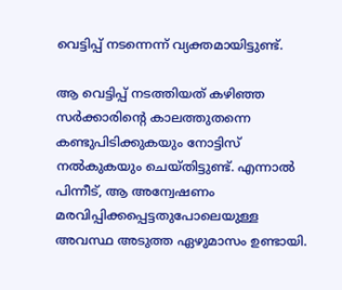വെട്ടിപ്പ് നടന്നെന്ന് വ്യക്തമായിട്ടുണ്ട്.

ആ വെട്ടിപ്പ് നടത്തിയത് കഴിഞ്ഞ സര്‍ക്കാരിന്റെ കാലത്തുതന്നെ കണ്ടുപിടിക്കുകയും നോട്ടിസ് നല്‍കുകയും ചെയ്തിട്ടുണ്ട്. എന്നാല്‍ പിന്നീട്, ആ അന്വേഷണം മരവിപ്പിക്കപ്പെട്ടതുപോലെയുള്ള അവസ്ഥ അടുത്ത ഏഴുമാസം ഉണ്ടായി.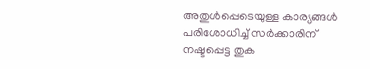അതുള്‍പ്പെടെയുള്ള കാര്യങ്ങള്‍ പരിശോധിച്ച് സര്‍ക്കാരിന് നഷ്ടപ്പെട്ട തുക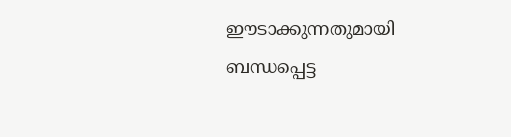ഈടാക്കുന്നതുമായി ബന്ധപ്പെട്ട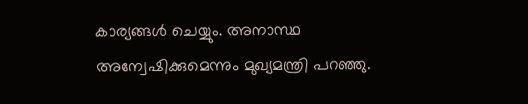കാര്യങ്ങള്‍ ചെയ്യും. അനാസ്ഥ അന്വേഷിക്കുമെന്നും മുഖ്യമന്ത്രി പറഞ്ഞു.